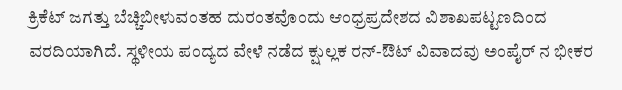ಕ್ರಿಕೆಟ್ ಜಗತ್ತು ಬೆಚ್ಚಿಬೀಳುವಂತಹ ದುರಂತವೊಂದು ಆಂಧ್ರಪ್ರದೇಶದ ವಿಶಾಖಪಟ್ಟಣದಿಂದ ವರದಿಯಾಗಿದೆ. ಸ್ಥಳೀಯ ಪಂದ್ಯದ ವೇಳೆ ನಡೆದ ಕ್ಷುಲ್ಲಕ ರನ್-ಔಟ್ ವಿವಾದವು ಅಂಪೈರ್ ನ ಭೀಕರ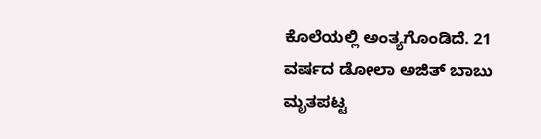ಕೊಲೆಯಲ್ಲಿ ಅಂತ್ಯಗೊಂಡಿದೆ. 21 ವರ್ಷದ ಡೋಲಾ ಅಜಿತ್ ಬಾಬು ಮೃತಪಟ್ಟ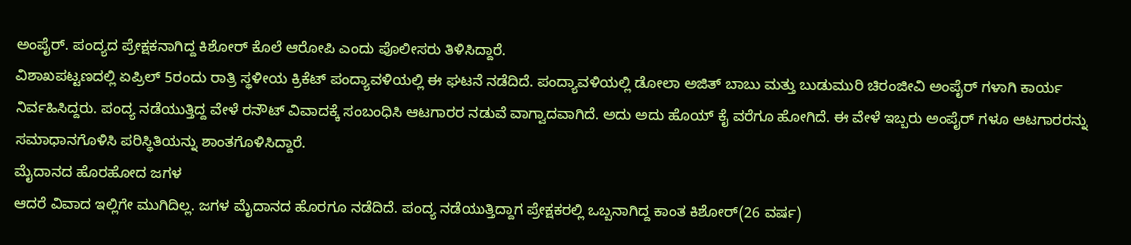ಅಂಪೈರ್. ಪಂದ್ಯದ ಪ್ರೇಕ್ಷಕನಾಗಿದ್ದ ಕಿಶೋರ್ ಕೊಲೆ ಆರೋಪಿ ಎಂದು ಪೊಲೀಸರು ತಿಳಿಸಿದ್ದಾರೆ.
ವಿಶಾಖಪಟ್ಟಣದಲ್ಲಿ ಏಪ್ರಿಲ್ 5ರಂದು ರಾತ್ರಿ ಸ್ಥಳೀಯ ಕ್ರಿಕೆಟ್ ಪಂದ್ಯಾವಳಿಯಲ್ಲಿ ಈ ಘಟನೆ ನಡೆದಿದೆ. ಪಂದ್ಯಾವಳಿಯಲ್ಲಿ ಡೋಲಾ ಅಜಿತ್ ಬಾಬು ಮತ್ತು ಬುಡುಮುರಿ ಚಿರಂಜೀವಿ ಅಂಪೈರ್ ಗಳಾಗಿ ಕಾರ್ಯ ನಿರ್ವಹಿಸಿದ್ದರು. ಪಂದ್ಯ ನಡೆಯುತ್ತಿದ್ದ ವೇಳೆ ರನೌಟ್ ವಿವಾದಕ್ಕೆ ಸಂಬಂಧಿಸಿ ಆಟಗಾರರ ನಡುವೆ ವಾಗ್ವಾದವಾಗಿದೆ. ಅದು ಅದು ಹೊಯ್ ಕೈ ವರೆಗೂ ಹೋಗಿದೆ. ಈ ವೇಳೆ ಇಬ್ಬರು ಅಂಪೈರ್ ಗಳೂ ಆಟಗಾರರನ್ನು ಸಮಾಧಾನಗೊಳಿಸಿ ಪರಿಸ್ಥಿತಿಯನ್ನು ಶಾಂತಗೊಳಿಸಿದ್ದಾರೆ.
ಮೈದಾನದ ಹೊರಹೋದ ಜಗಳ
ಆದರೆ ವಿವಾದ ಇಲ್ಲಿಗೇ ಮುಗಿದಿಲ್ಲ. ಜಗಳ ಮೈದಾನದ ಹೊರಗೂ ನಡೆದಿದೆ. ಪಂದ್ಯ ನಡೆಯುತ್ತಿದ್ದಾಗ ಪ್ರೇಕ್ಷಕರಲ್ಲಿ ಒಬ್ಬನಾಗಿದ್ದ ಕಾಂತ ಕಿಶೋರ್(26 ವರ್ಷ)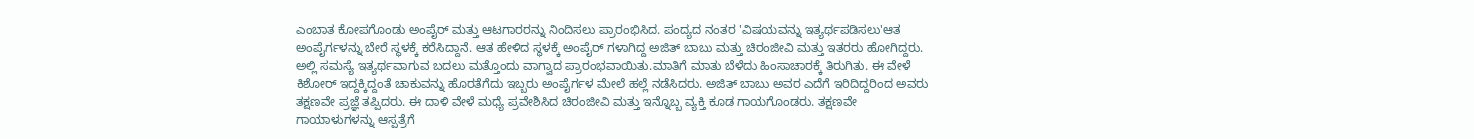ಎಂಬಾತ ಕೋಪಗೊಂಡು ಅಂಪೈರ್ ಮತ್ತು ಆಟಗಾರರನ್ನು ನಿಂದಿಸಲು ಪ್ರಾರಂಭಿಸಿದ. ಪಂದ್ಯದ ನಂತರ 'ವಿಷಯವನ್ನು ಇತ್ಯರ್ಥಪಡಿಸಲು'ಆತ ಅಂಪೈರ್ಗಳನ್ನು ಬೇರೆ ಸ್ಥಳಕ್ಕೆ ಕರೆಸಿದ್ದಾನೆ. ಆತ ಹೇಳಿದ ಸ್ಥಳಕ್ಕೆ ಅಂಪೈರ್ ಗಳಾಗಿದ್ದ ಅಜಿತ್ ಬಾಬು ಮತ್ತು ಚಿರಂಜೀವಿ ಮತ್ತು ಇತರರು ಹೋಗಿದ್ದರು. ಅಲ್ಲಿ ಸಮಸ್ಯೆ ಇತ್ಯರ್ಥವಾಗುವ ಬದಲು ಮತ್ತೊಂದು ವಾಗ್ವಾದ ಪ್ರಾರಂಭವಾಯಿತು.ಮಾತಿಗೆ ಮಾತು ಬೆಳೆದು ಹಿಂಸಾಚಾರಕ್ಕೆ ತಿರುಗಿತು. ಈ ವೇಳೆ ಕಿಶೋರ್ ಇದ್ದಕ್ಕಿದ್ದಂತೆ ಚಾಕುವನ್ನು ಹೊರತೆಗೆದು ಇಬ್ಬರು ಅಂಪೈರ್ಗಳ ಮೇಲೆ ಹಲ್ಲೆ ನಡೆಸಿದರು. ಅಜಿತ್ ಬಾಬು ಅವರ ಎದೆಗೆ ಇರಿದಿದ್ದರಿಂದ ಅವರು ತಕ್ಷಣವೇ ಪ್ರಜ್ಞೆ ತಪ್ಪಿದರು. ಈ ದಾಳಿ ವೇಳೆ ಮಧ್ಯೆ ಪ್ರವೇಶಿಸಿದ ಚಿರಂಜೀವಿ ಮತ್ತು ಇನ್ನೊಬ್ಬ ವ್ಯಕ್ತಿ ಕೂಡ ಗಾಯಗೊಂಡರು. ತಕ್ಷಣವೇ ಗಾಯಾಳುಗಳನ್ನು ಆಸ್ಪತ್ರೆಗೆ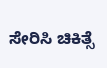ಸೇರಿಸಿ ಚಿಕಿತ್ಸೆ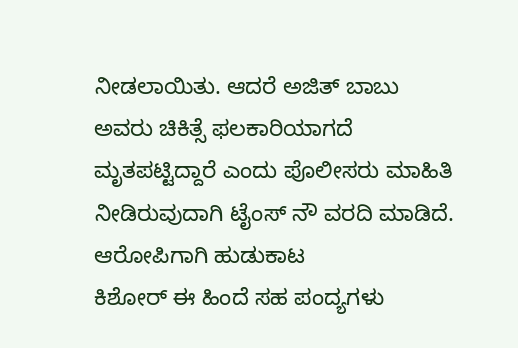ನೀಡಲಾಯಿತು. ಆದರೆ ಅಜಿತ್ ಬಾಬು ಅವರು ಚಿಕಿತ್ಸೆ ಫಲಕಾರಿಯಾಗದೆ ಮೃತಪಟ್ಟಿದ್ದಾರೆ ಎಂದು ಪೊಲೀಸರು ಮಾಹಿತಿ ನೀಡಿರುವುದಾಗಿ ಟೈಂಸ್ ನೌ ವರದಿ ಮಾಡಿದೆ.
ಆರೋಪಿಗಾಗಿ ಹುಡುಕಾಟ
ಕಿಶೋರ್ ಈ ಹಿಂದೆ ಸಹ ಪಂದ್ಯಗಳು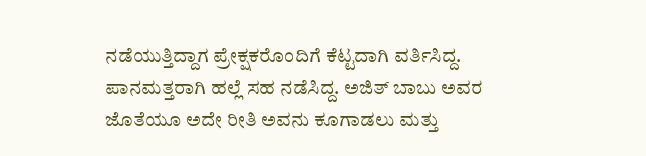ನಡೆಯುತ್ತಿದ್ದಾಗ ಪ್ರೇಕ್ಷಕರೊಂದಿಗೆ ಕೆಟ್ಟದಾಗಿ ವರ್ತಿಸಿದ್ದ. ಪಾನಮತ್ತರಾಗಿ ಹಲ್ಲೆ ಸಹ ನಡೆಸಿದ್ದ. ಅಜಿತ್ ಬಾಬು ಅವರ ಜೊತೆಯೂ ಅದೇ ರೀತಿ ಅವನು ಕೂಗಾಡಲು ಮತ್ತು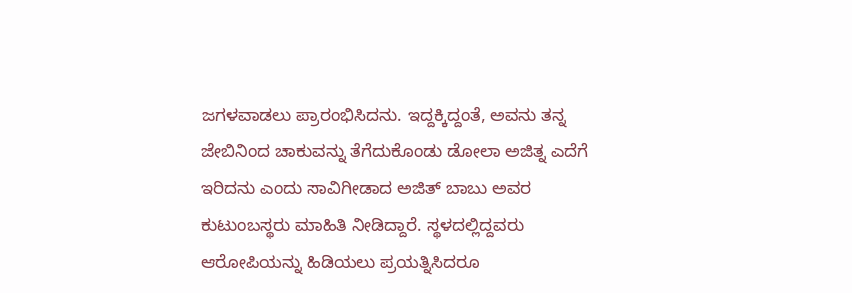ಜಗಳವಾಡಲು ಪ್ರಾರಂಭಿಸಿದನು. ಇದ್ದಕ್ಕಿದ್ದಂತೆ, ಅವನು ತನ್ನ ಜೇಬಿನಿಂದ ಚಾಕುವನ್ನು ತೆಗೆದುಕೊಂಡು ಡೋಲಾ ಅಜಿತ್ನ ಎದೆಗೆ ಇರಿದನು ಎಂದು ಸಾವಿಗೀಡಾದ ಅಜಿತ್ ಬಾಬು ಅವರ ಕುಟುಂಬಸ್ಥರು ಮಾಹಿತಿ ನೀಡಿದ್ದಾರೆ. ಸ್ಥಳದಲ್ಲಿದ್ದವರು ಆರೋಪಿಯನ್ನು ಹಿಡಿಯಲು ಪ್ರಯತ್ನಿಸಿದರೂ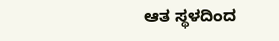ಆತ ಸ್ಥಳದಿಂದ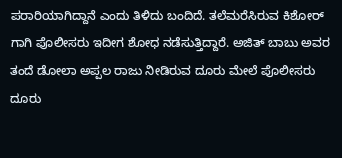ಪರಾರಿಯಾಗಿದ್ದಾನೆ ಎಂದು ತಿಳಿದು ಬಂದಿದೆ. ತಲೆಮರೆಸಿರುವ ಕಿಶೋರ್ ಗಾಗಿ ಪೊಲೀಸರು ಇದೀಗ ಶೋಧ ನಡೆಸುತ್ತಿದ್ದಾರೆ. ಅಜಿತ್ ಬಾಬು ಅವರ ತಂದೆ ಡೋಲಾ ಅಪ್ಪಲ ರಾಜು ನೀಡಿರುವ ದೂರು ಮೇಲೆ ಪೊಲೀಸರು ದೂರು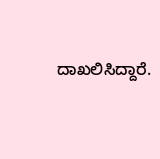ದಾಖಲಿಸಿದ್ದಾರೆ.